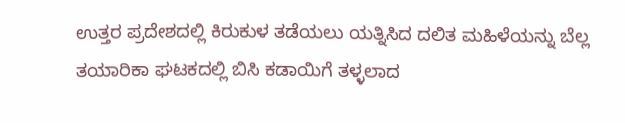ಉತ್ತರ ಪ್ರದೇಶದಲ್ಲಿ ಕಿರುಕುಳ ತಡೆಯಲು ಯತ್ನಿಸಿದ ದಲಿತ ಮಹಿಳೆಯನ್ನು ಬೆಲ್ಲ ತಯಾರಿಕಾ ಘಟಕದಲ್ಲಿ ಬಿಸಿ ಕಡಾಯಿಗೆ ತಳ್ಳಲಾದ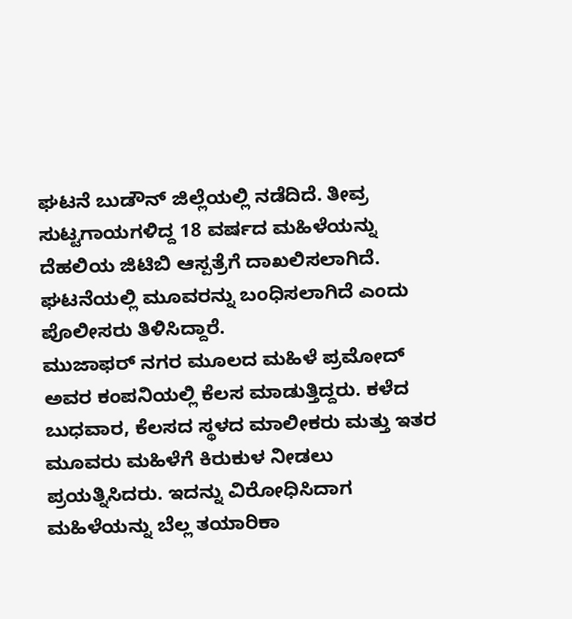ಘಟನೆ ಬುಡೌನ್ ಜಿಲ್ಲೆಯಲ್ಲಿ ನಡೆದಿದೆ. ತೀವ್ರ ಸುಟ್ಟಗಾಯಗಳಿದ್ದ 18 ವರ್ಷದ ಮಹಿಳೆಯನ್ನು ದೆಹಲಿಯ ಜಿಟಿಬಿ ಆಸ್ಪತ್ರೆಗೆ ದಾಖಲಿಸಲಾಗಿದೆ. ಘಟನೆಯಲ್ಲಿ ಮೂವರನ್ನು ಬಂಧಿಸಲಾಗಿದೆ ಎಂದು ಪೊಲೀಸರು ತಿಳಿಸಿದ್ದಾರೆ.
ಮುಜಾಫರ್ ನಗರ ಮೂಲದ ಮಹಿಳೆ ಪ್ರಮೋದ್ ಅವರ ಕಂಪನಿಯಲ್ಲಿ ಕೆಲಸ ಮಾಡುತ್ತಿದ್ದರು. ಕಳೆದ ಬುಧವಾರ, ಕೆಲಸದ ಸ್ಥಳದ ಮಾಲೀಕರು ಮತ್ತು ಇತರ ಮೂವರು ಮಹಿಳೆಗೆ ಕಿರುಕುಳ ನೀಡಲು ಪ್ರಯತ್ನಿಸಿದರು. ಇದನ್ನು ವಿರೋಧಿಸಿದಾಗ ಮಹಿಳೆಯನ್ನು ಬೆಲ್ಲ ತಯಾರಿಕಾ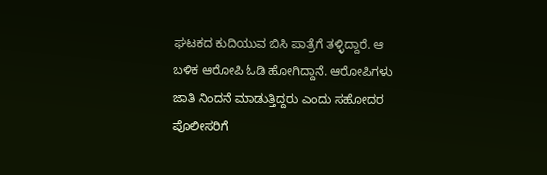ಘಟಕದ ಕುದಿಯುವ ಬಿಸಿ ಪಾತ್ರೆಗೆ ತಳ್ಳಿದ್ದಾರೆ. ಆ ಬಳಿಕ ಆರೋಪಿ ಓಡಿ ಹೋಗಿದ್ದಾನೆ. ಆರೋಪಿಗಳು ಜಾತಿ ನಿಂದನೆ ಮಾಡುತ್ತಿದ್ದರು ಎಂದು ಸಹೋದರ ಪೊಲೀಸರಿಗೆ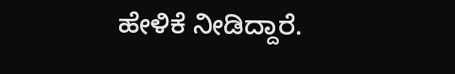ಹೇಳಿಕೆ ನೀಡಿದ್ದಾರೆ.